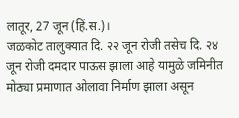लातूर, 27 जून (हिं.स.)।
जळकोट तालुक्यात दि. २२ जून रोजी तसेच दि. २४ जून रोजी दमदार पाऊस झाला आहे यामुळे जमिनीत मोठ्या प्रमाणात ओलावा निर्माण झाला असून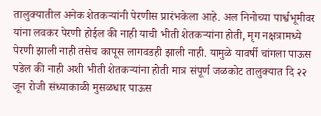तालुक्यातील अनेक शेतकऱ्यांनी पेरणीस प्रारंभकेला आहे. अल निनोच्या पार्श्वभूमीवर यांना लवकर पेरणी होईल की नाही याची भीती शेतकऱ्यांना होती, मृग नक्षत्रामध्ये पेरणी झाली नाही तसेच कापूस लागवडही झाली नाही. यामुळे यावर्षी चांगला पाऊस पडेल की नाही अशी भीती शेतकऱ्यांना होती मात्र संपूर्ण जळकोट तालुक्यात दि २२ जून रोजी संध्याकाळी मुसळधार पाऊस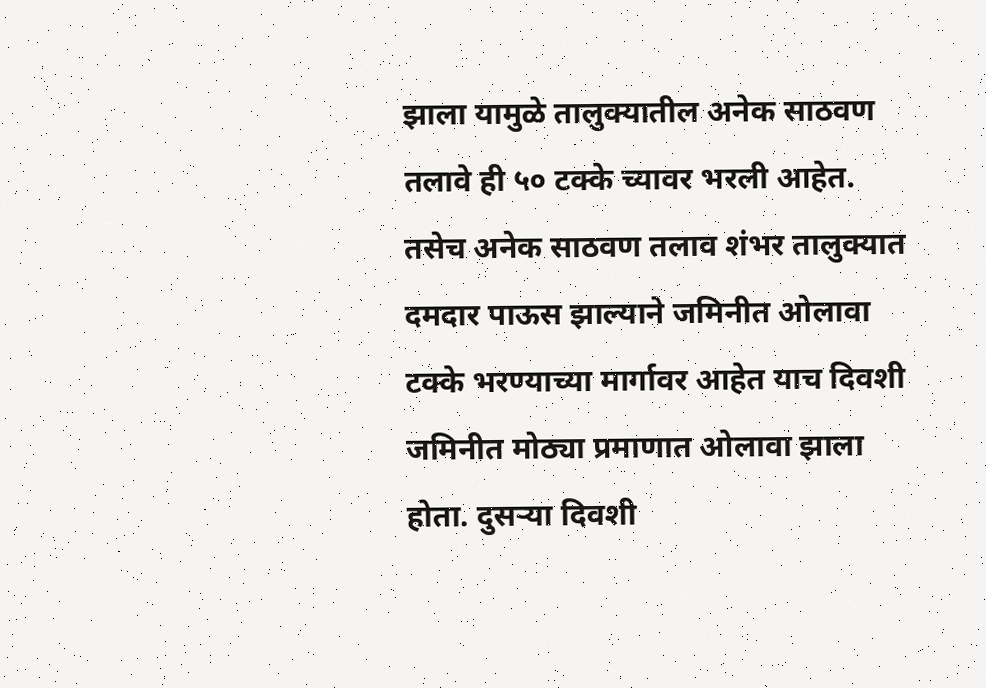झाला यामुळे तालुक्यातील अनेक साठवण तलावे ही ५० टक्के च्यावर भरली आहेत. तसेच अनेक साठवण तलाव शंभर तालुक्यात दमदार पाऊस झाल्याने जमिनीत ओलावा टक्के भरण्याच्या मार्गावर आहेत याच दिवशी जमिनीत मोठ्या प्रमाणात ओलावा झाला होता. दुसऱ्या दिवशी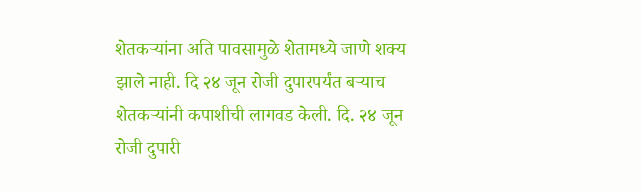शेतकऱ्यांना अति पावसामुळे शेतामध्ये जाणे शक्य झाले नाही. दि २४ जून रोजी दुपारपर्यंत बऱ्याच शेतकऱ्यांनी कपाशीची लागवड केली. दि. २४ जून रोजी दुपारी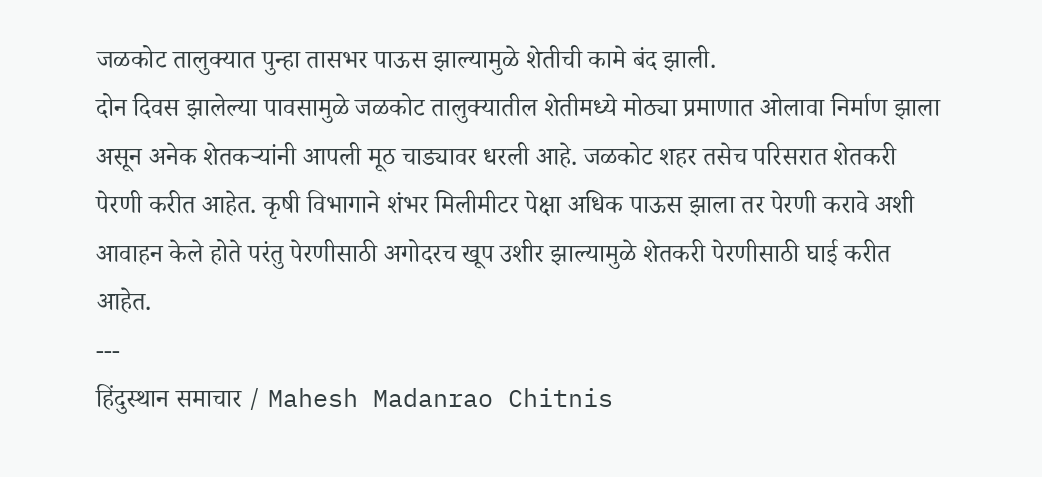जळकोट तालुक्यात पुन्हा तासभर पाऊस झाल्यामुळे शेतीची कामे बंद झाली.
दोन दिवस झालेल्या पावसामुळे जळकोट तालुक्यातील शेतीमध्ये मोठ्या प्रमाणात ओलावा निर्माण झाला असून अनेक शेतकऱ्यांनी आपली मूठ चाड्यावर धरली आहे. जळकोट शहर तसेच परिसरात शेतकरी पेरणी करीत आहेत. कृषी विभागाने शंभर मिलीमीटर पेक्षा अधिक पाऊस झाला तर पेरणी करावे अशी आवाहन केले होते परंतु पेरणीसाठी अगोदरच खूप उशीर झाल्यामुळे शेतकरी पेरणीसाठी घाई करीत आहेत.
---
हिंदुस्थान समाचार / Mahesh Madanrao Chitnis